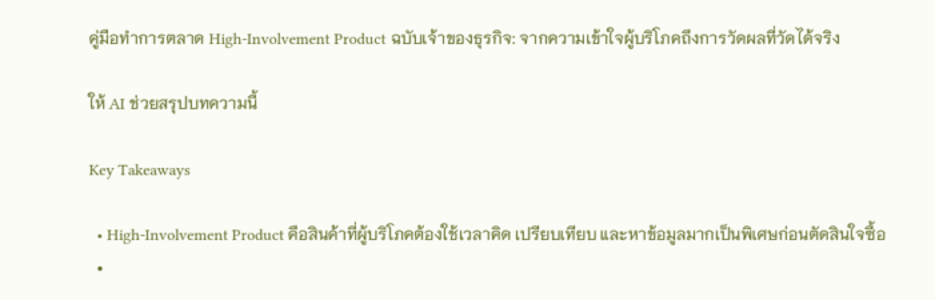คู่มือทำการตลาด High-Involvement Product ฉบับเจ้าของธุรกิจ: จากความเข้าใจผู้บริโภคถึงการวัดผลที่วัดได้จริง

ให้ AI ช่วยสรุปบทความนี้

Key Takeaways

  • High-Involvement Product คือสินค้าที่ผู้บริโภคต้องใช้เวลาคิด เปรียบเทียบ และหาข้อมูลมากเป็นพิเศษก่อนตัดสินใจซื้อ
  •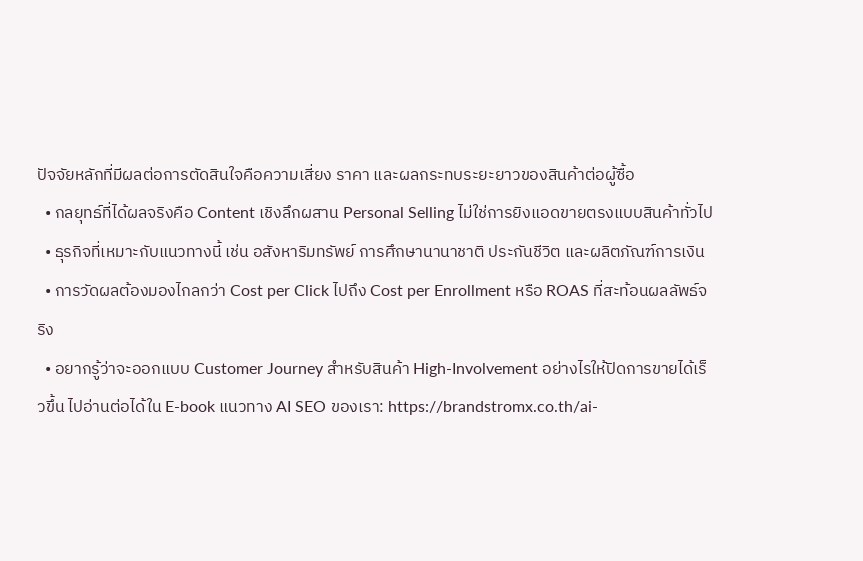ปัจจัยหลักที่มีผลต่อการตัดสินใจคือความเสี่ยง ราคา และผลกระทบระยะยาวของสินค้าต่อผู้ซื้อ
  • กลยุทธ์ที่ได้ผลจริงคือ Content เชิงลึกผสาน Personal Selling ไม่ใช่การยิงแอดขายตรงแบบสินค้าทั่วไป
  • ธุรกิจที่เหมาะกับแนวทางนี้ เช่น อสังหาริมทรัพย์ การศึกษานานาชาติ ประกันชีวิต และผลิตภัณฑ์การเงิน
  • การวัดผลต้องมองไกลกว่า Cost per Click ไปถึง Cost per Enrollment หรือ ROAS ที่สะท้อนผลลัพธ์จริง
  • อยากรู้ว่าจะออกแบบ Customer Journey สำหรับสินค้า High-Involvement อย่างไรให้ปิดการขายได้เร็วขึ้น ไปอ่านต่อได้ใน E-book แนวทาง AI SEO ของเรา: https://brandstromx.co.th/ai-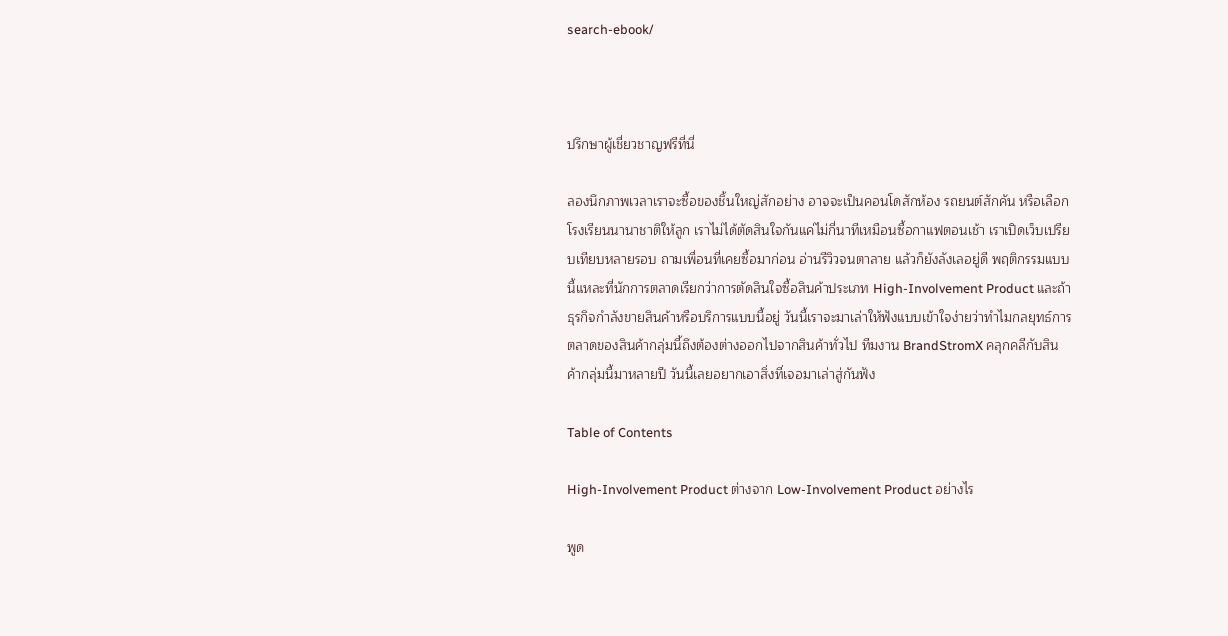search-ebook/



ปรึกษาผู้เชี่ยวชาญฟรีที่นี่

ลองนึกภาพเวลาเราจะซื้อของชิ้นใหญ่สักอย่าง อาจจะเป็นคอนโดสักห้อง รถยนต์สักคัน หรือเลือกโรงเรียนนานาชาติให้ลูก เราไม่ได้ตัดสินใจกันแค่ไม่กี่นาทีเหมือนซื้อกาแฟตอนเช้า เราเปิดเว็บเปรียบเทียบหลายรอบ ถามเพื่อนที่เคยซื้อมาก่อน อ่านรีวิวจนตาลาย แล้วก็ยังลังเลอยู่ดี พฤติกรรมแบบนี้แหละที่นักการตลาดเรียกว่าการตัดสินใจซื้อสินค้าประเภท High-Involvement Product และถ้าธุรกิจกำลังขายสินค้าหรือบริการแบบนี้อยู่ วันนี้เราจะมาเล่าให้ฟังแบบเข้าใจง่ายว่าทำไมกลยุทธ์การตลาดของสินค้ากลุ่มนี้ถึงต้องต่างออกไปจากสินค้าทั่วไป ทีมงาน BrandStromX คลุกคลีกับสินค้ากลุ่มนี้มาหลายปี วันนี้เลยอยากเอาสิ่งที่เจอมาเล่าสู่กันฟัง

Table of Contents

High-Involvement Product ต่างจาก Low-Involvement Product อย่างไร

พูด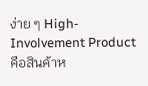ง่าย ๆ High-Involvement Product คือสินค้าห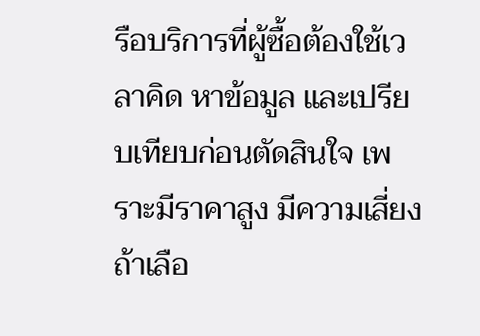รือบริการที่ผู้ซื้อต้องใช้เวลาคิด หาข้อมูล และเปรียบเทียบก่อนตัดสินใจ เพราะมีราคาสูง มีความเสี่ยงถ้าเลือ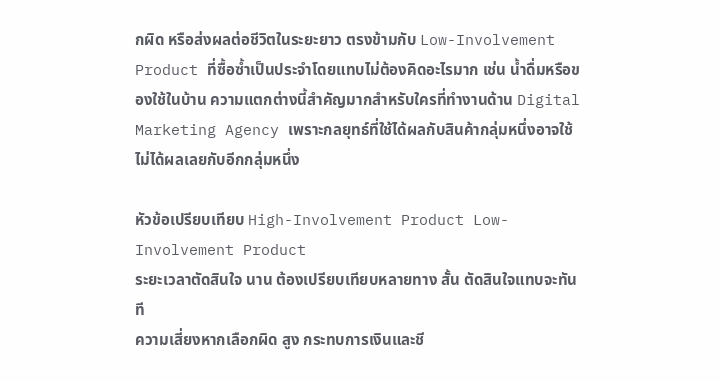กผิด หรือส่งผลต่อชีวิตในระยะยาว ตรงข้ามกับ Low-Involvement Product ที่ซื้อซ้ำเป็นประจำโดยแทบไม่ต้องคิดอะไรมาก เช่น น้ำดื่มหรือของใช้ในบ้าน ความแตกต่างนี้สำคัญมากสำหรับใครที่ทำงานด้าน Digital Marketing Agency เพราะกลยุทธ์ที่ใช้ได้ผลกับสินค้ากลุ่มหนึ่งอาจใช้ไม่ได้ผลเลยกับอีกกลุ่มหนึ่ง

หัวข้อเปรียบเทียบ High-Involvement Product Low-Involvement Product
ระยะเวลาตัดสินใจ นาน ต้องเปรียบเทียบหลายทาง สั้น ตัดสินใจแทบจะทันที
ความเสี่ยงหากเลือกผิด สูง กระทบการเงินและชี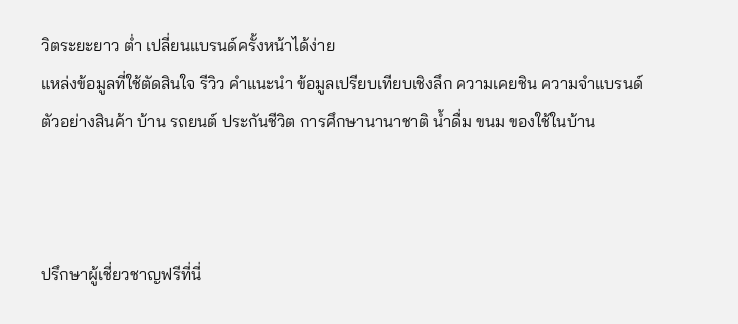วิตระยะยาว ต่ำ เปลี่ยนแบรนด์ครั้งหน้าได้ง่าย
แหล่งข้อมูลที่ใช้ตัดสินใจ รีวิว คำแนะนำ ข้อมูลเปรียบเทียบเชิงลึก ความเคยชิน ความจำแบรนด์
ตัวอย่างสินค้า บ้าน รถยนต์ ประกันชีวิต การศึกษานานาชาติ น้ำดื่ม ขนม ของใช้ในบ้าน



ปรึกษาผู้เชี่ยวชาญฟรีที่นี่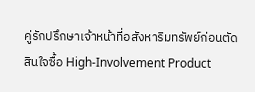คู่รักปรึกษาเจ้าหน้าที่อสังหาริมทรัพย์ก่อนตัดสินใจซื้อ High-Involvement Product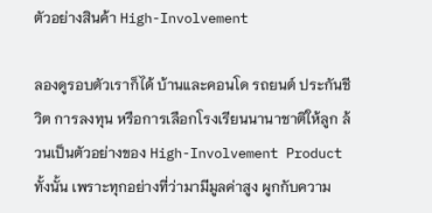ตัวอย่างสินค้า High-Involvement

ลองดูรอบตัวเราก็ได้ บ้านและคอนโด รถยนต์ ประกันชีวิต การลงทุน หรือการเลือกโรงเรียนนานาชาติให้ลูก ล้วนเป็นตัวอย่างของ High-Involvement Product ทั้งนั้น เพราะทุกอย่างที่ว่ามามีมูลค่าสูง ผูกกับความ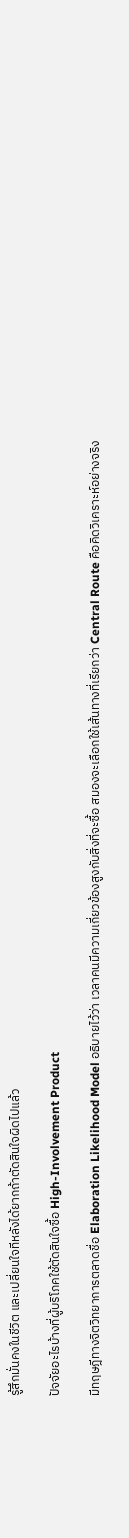รู้สึกมั่นคงในชีวิต และเปลี่ยนใจทีหลังได้ยากถ้าตัดสินใจผิดไปแล้ว

ปัจจัยอะไรบ้างที่ผู้บริโภคใช้ตัดสินใจซื้อ High-Involvement Product

มีทฤษฎีทางจิตวิทยาการตลาดชื่อ Elaboration Likelihood Model อธิบายไว้ว่า เวลาคนมีความเกี่ยวข้องสูงกับสิ่งที่จะซื้อ สมองจะเลือกใช้เส้นทางที่เรียกว่า Central Route คือคิดวิเคราะห์อย่างจริง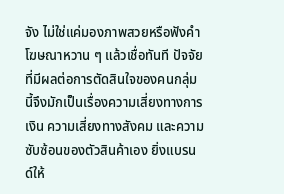จัง ไม่ใช่แค่มองภาพสวยหรือฟังคำโฆษณาหวาน ๆ แล้วเชื่อทันที ปัจจัยที่มีผลต่อการตัดสินใจของคนกลุ่มนี้จึงมักเป็นเรื่องความเสี่ยงทางการเงิน ความเสี่ยงทางสังคม และความซับซ้อนของตัวสินค้าเอง ยิ่งแบรนด์ให้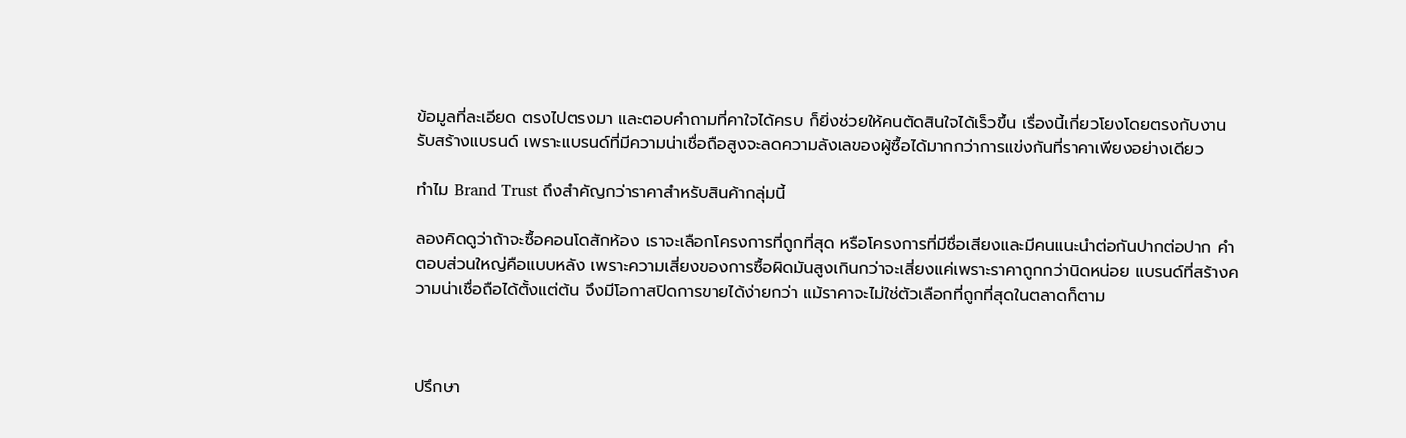ข้อมูลที่ละเอียด ตรงไปตรงมา และตอบคำถามที่คาใจได้ครบ ก็ยิ่งช่วยให้คนตัดสินใจได้เร็วขึ้น เรื่องนี้เกี่ยวโยงโดยตรงกับงาน รับสร้างแบรนด์ เพราะแบรนด์ที่มีความน่าเชื่อถือสูงจะลดความลังเลของผู้ซื้อได้มากกว่าการแข่งกันที่ราคาเพียงอย่างเดียว

ทำไม Brand Trust ถึงสำคัญกว่าราคาสำหรับสินค้ากลุ่มนี้

ลองคิดดูว่าถ้าจะซื้อคอนโดสักห้อง เราจะเลือกโครงการที่ถูกที่สุด หรือโครงการที่มีชื่อเสียงและมีคนแนะนำต่อกันปากต่อปาก คำตอบส่วนใหญ่คือแบบหลัง เพราะความเสี่ยงของการซื้อผิดมันสูงเกินกว่าจะเสี่ยงแค่เพราะราคาถูกกว่านิดหน่อย แบรนด์ที่สร้างความน่าเชื่อถือได้ตั้งแต่ต้น จึงมีโอกาสปิดการขายได้ง่ายกว่า แม้ราคาจะไม่ใช่ตัวเลือกที่ถูกที่สุดในตลาดก็ตาม



ปรึกษา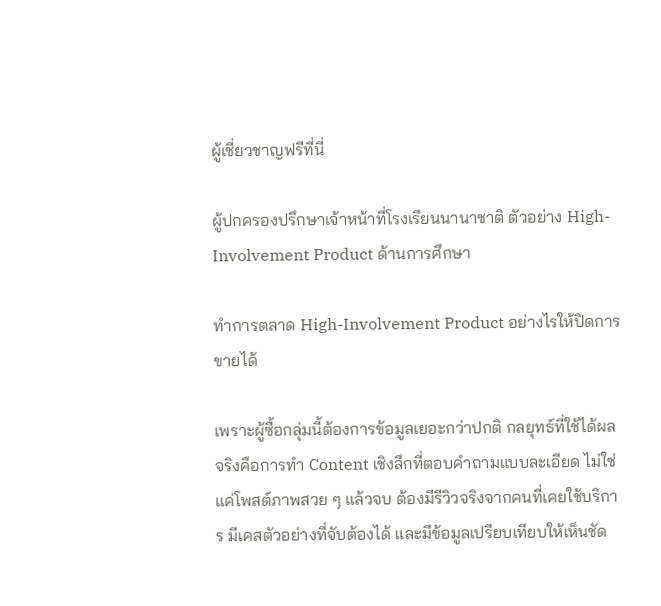ผู้เชี่ยวชาญฟรีที่นี่

ผู้ปกครองปรึกษาเจ้าหน้าที่โรงเรียนนานาชาติ ตัวอย่าง High-Involvement Product ด้านการศึกษา

ทำการตลาด High-Involvement Product อย่างไรให้ปิดการขายได้

เพราะผู้ซื้อกลุ่มนี้ต้องการข้อมูลเยอะกว่าปกติ กลยุทธ์ที่ใช้ได้ผลจริงคือการทำ Content เชิงลึกที่ตอบคำถามแบบละเอียด ไม่ใช่แค่โพสต์ภาพสวย ๆ แล้วจบ ต้องมีรีวิวจริงจากคนที่เคยใช้บริการ มีเคสตัวอย่างที่จับต้องได้ และมีข้อมูลเปรียบเทียบให้เห็นชัด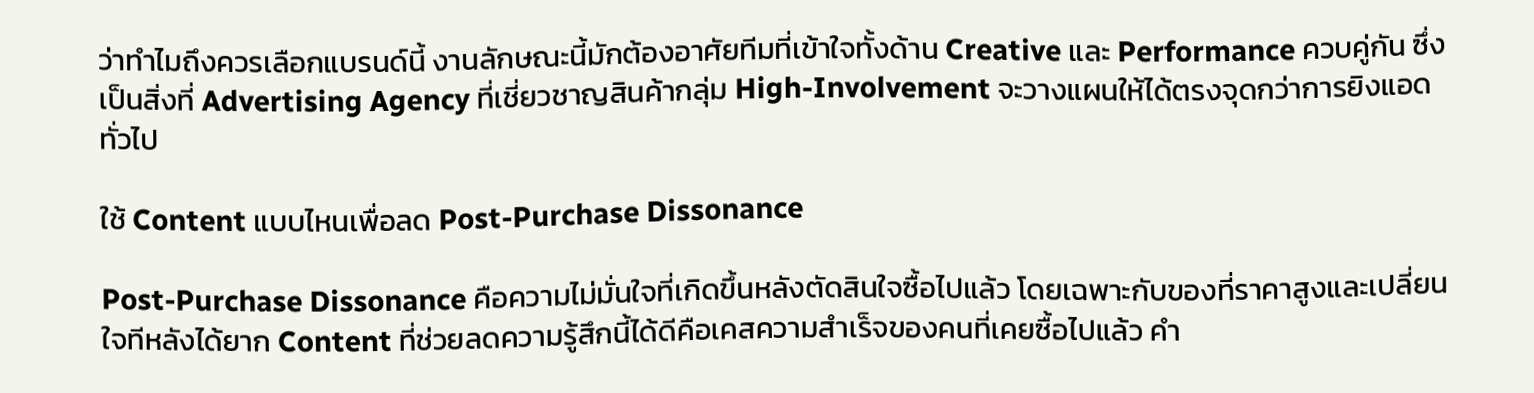ว่าทำไมถึงควรเลือกแบรนด์นี้ งานลักษณะนี้มักต้องอาศัยทีมที่เข้าใจทั้งด้าน Creative และ Performance ควบคู่กัน ซึ่งเป็นสิ่งที่ Advertising Agency ที่เชี่ยวชาญสินค้ากลุ่ม High-Involvement จะวางแผนให้ได้ตรงจุดกว่าการยิงแอดทั่วไป

ใช้ Content แบบไหนเพื่อลด Post-Purchase Dissonance

Post-Purchase Dissonance คือความไม่มั่นใจที่เกิดขึ้นหลังตัดสินใจซื้อไปแล้ว โดยเฉพาะกับของที่ราคาสูงและเปลี่ยนใจทีหลังได้ยาก Content ที่ช่วยลดความรู้สึกนี้ได้ดีคือเคสความสำเร็จของคนที่เคยซื้อไปแล้ว คำ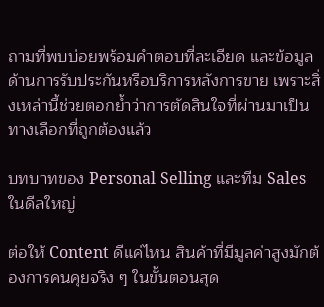ถามที่พบบ่อยพร้อมคำตอบที่ละเอียด และข้อมูลด้านการรับประกันหรือบริการหลังการขาย เพราะสิ่งเหล่านี้ช่วยตอกย้ำว่าการตัดสินใจที่ผ่านมาเป็นทางเลือกที่ถูกต้องแล้ว

บทบาทของ Personal Selling และทีม Sales ในดีลใหญ่

ต่อให้ Content ดีแค่ไหน สินค้าที่มีมูลค่าสูงมักต้องการคนคุยจริง ๆ ในขั้นตอนสุด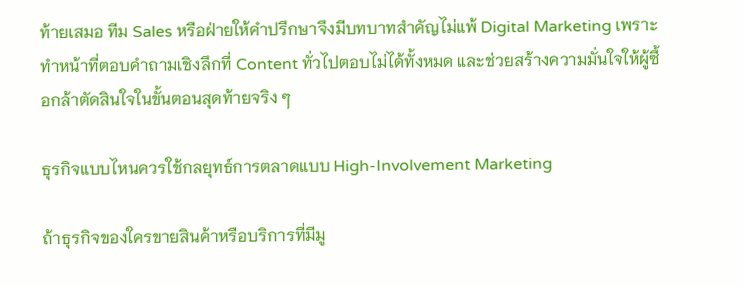ท้ายเสมอ ทีม Sales หรือฝ่ายให้คำปรึกษาจึงมีบทบาทสำคัญไม่แพ้ Digital Marketing เพราะทำหน้าที่ตอบคำถามเชิงลึกที่ Content ทั่วไปตอบไม่ได้ทั้งหมด และช่วยสร้างความมั่นใจให้ผู้ซื้อกล้าตัดสินใจในขั้นตอนสุดท้ายจริง ๆ

ธุรกิจแบบไหนควรใช้กลยุทธ์การตลาดแบบ High-Involvement Marketing

ถ้าธุรกิจของใครขายสินค้าหรือบริการที่มีมู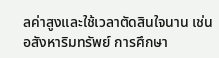ลค่าสูงและใช้เวลาตัดสินใจนาน เช่น อสังหาริมทรัพย์ การศึกษา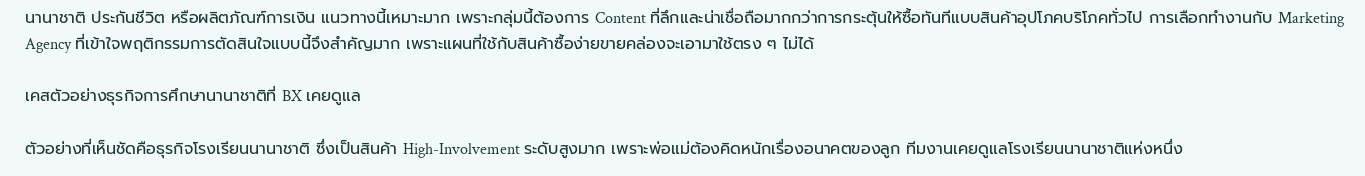นานาชาติ ประกันชีวิต หรือผลิตภัณฑ์การเงิน แนวทางนี้เหมาะมาก เพราะกลุ่มนี้ต้องการ Content ที่ลึกและน่าเชื่อถือมากกว่าการกระตุ้นให้ซื้อทันทีแบบสินค้าอุปโภคบริโภคทั่วไป การเลือกทำงานกับ Marketing Agency ที่เข้าใจพฤติกรรมการตัดสินใจแบบนี้จึงสำคัญมาก เพราะแผนที่ใช้กับสินค้าซื้อง่ายขายคล่องจะเอามาใช้ตรง ๆ ไม่ได้

เคสตัวอย่างธุรกิจการศึกษานานาชาติที่ BX เคยดูแล

ตัวอย่างที่เห็นชัดคือธุรกิจโรงเรียนนานาชาติ ซึ่งเป็นสินค้า High-Involvement ระดับสูงมาก เพราะพ่อแม่ต้องคิดหนักเรื่องอนาคตของลูก ทีมงานเคยดูแลโรงเรียนนานาชาติแห่งหนึ่ง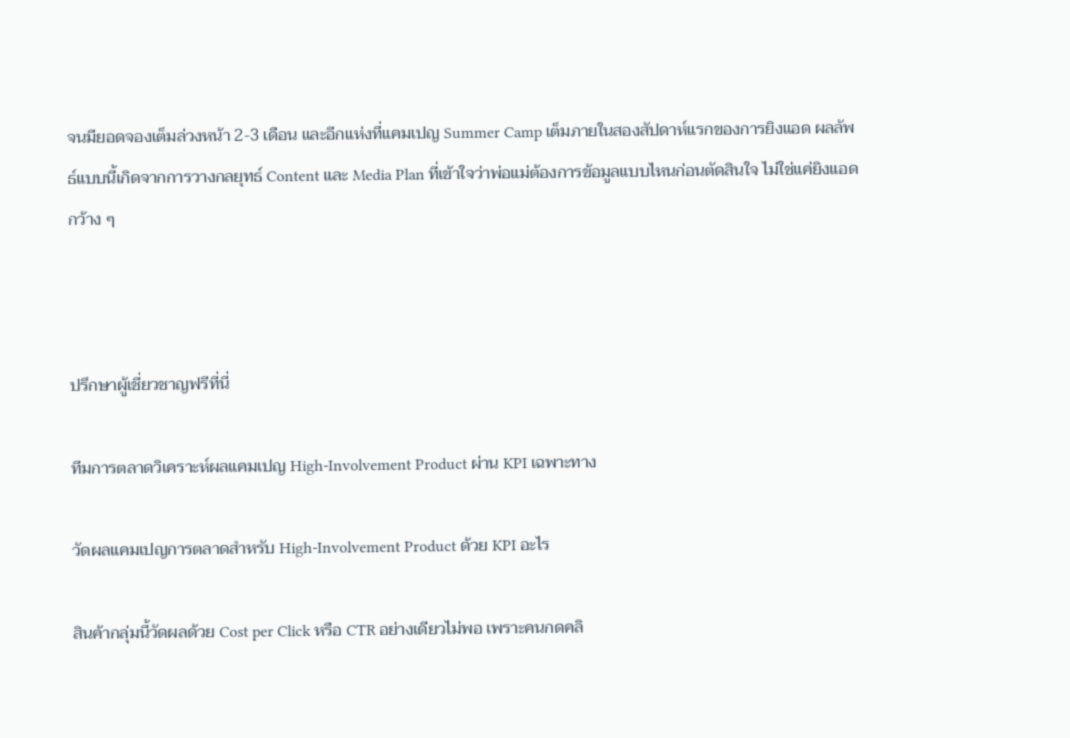จนมียอดจองเต็มล่วงหน้า 2-3 เดือน และอีกแห่งที่แคมเปญ Summer Camp เต็มภายในสองสัปดาห์แรกของการยิงแอด ผลลัพธ์แบบนี้เกิดจากการวางกลยุทธ์ Content และ Media Plan ที่เข้าใจว่าพ่อแม่ต้องการข้อมูลแบบไหนก่อนตัดสินใจ ไม่ใช่แค่ยิงแอดกว้าง ๆ



ปรึกษาผู้เชี่ยวชาญฟรีที่นี่

ทีมการตลาดวิเคราะห์ผลแคมเปญ High-Involvement Product ผ่าน KPI เฉพาะทาง

วัดผลแคมเปญการตลาดสำหรับ High-Involvement Product ด้วย KPI อะไร

สินค้ากลุ่มนี้วัดผลด้วย Cost per Click หรือ CTR อย่างเดียวไม่พอ เพราะคนกดคลิ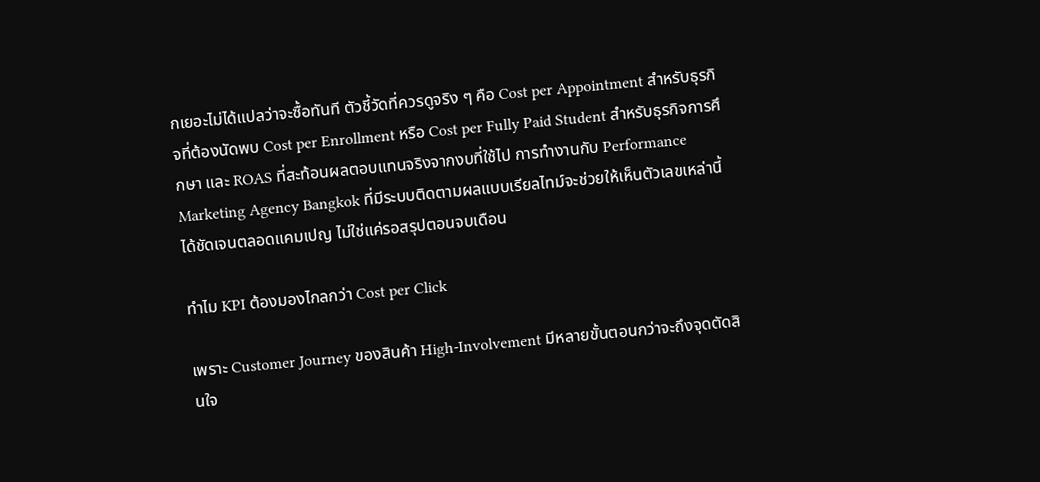กเยอะไม่ได้แปลว่าจะซื้อทันที ตัวชี้วัดที่ควรดูจริง ๆ คือ Cost per Appointment สำหรับธุรกิจที่ต้องนัดพบ Cost per Enrollment หรือ Cost per Fully Paid Student สำหรับธุรกิจการศึกษา และ ROAS ที่สะท้อนผลตอบแทนจริงจากงบที่ใช้ไป การทำงานกับ Performance Marketing Agency Bangkok ที่มีระบบติดตามผลแบบเรียลไทม์จะช่วยให้เห็นตัวเลขเหล่านี้ได้ชัดเจนตลอดแคมเปญ ไม่ใช่แค่รอสรุปตอนจบเดือน

ทำไม KPI ต้องมองไกลกว่า Cost per Click

เพราะ Customer Journey ของสินค้า High-Involvement มีหลายขั้นตอนกว่าจะถึงจุดตัดสินใจ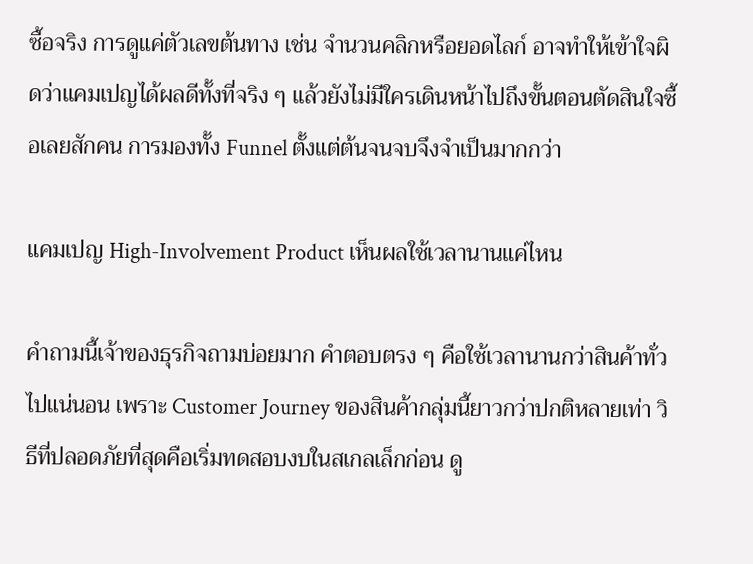ซื้อจริง การดูแค่ตัวเลขต้นทาง เช่น จำนวนคลิกหรือยอดไลก์ อาจทำให้เข้าใจผิดว่าแคมเปญได้ผลดีทั้งที่จริง ๆ แล้วยังไม่มีใครเดินหน้าไปถึงขั้นตอนตัดสินใจซื้อเลยสักคน การมองทั้ง Funnel ตั้งแต่ต้นจนจบจึงจำเป็นมากกว่า

แคมเปญ High-Involvement Product เห็นผลใช้เวลานานแค่ไหน

คำถามนี้เจ้าของธุรกิจถามบ่อยมาก คำตอบตรง ๆ คือใช้เวลานานกว่าสินค้าทั่วไปแน่นอน เพราะ Customer Journey ของสินค้ากลุ่มนี้ยาวกว่าปกติหลายเท่า วิธีที่ปลอดภัยที่สุดคือเริ่มทดสอบงบในสเกลเล็กก่อน ดู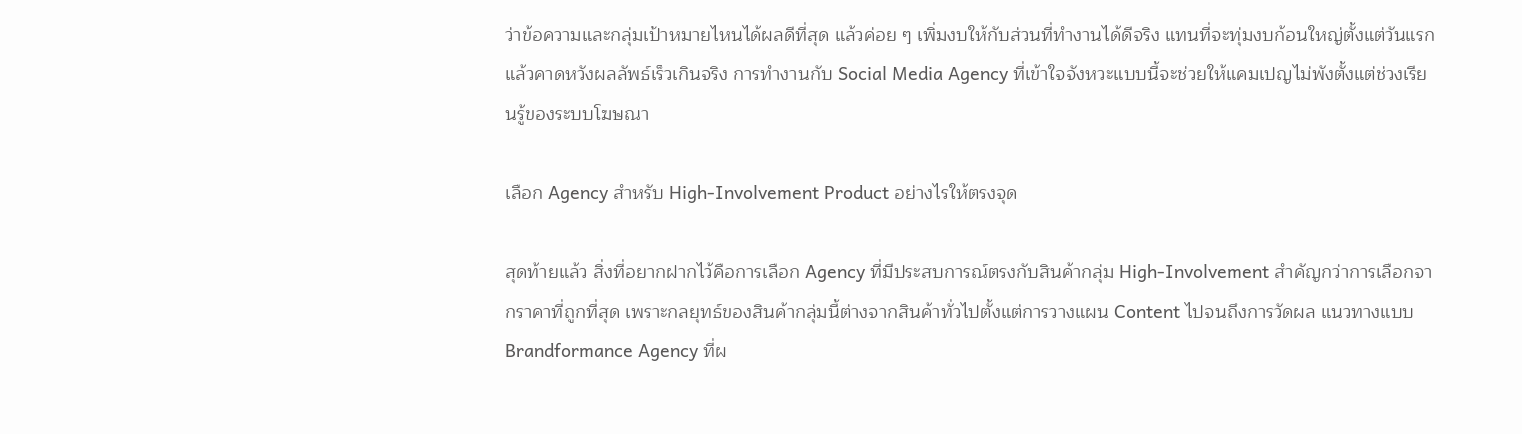ว่าข้อความและกลุ่มเป้าหมายไหนได้ผลดีที่สุด แล้วค่อย ๆ เพิ่มงบให้กับส่วนที่ทำงานได้ดีจริง แทนที่จะทุ่มงบก้อนใหญ่ตั้งแต่วันแรกแล้วคาดหวังผลลัพธ์เร็วเกินจริง การทำงานกับ Social Media Agency ที่เข้าใจจังหวะแบบนี้จะช่วยให้แคมเปญไม่พังตั้งแต่ช่วงเรียนรู้ของระบบโฆษณา

เลือก Agency สำหรับ High-Involvement Product อย่างไรให้ตรงจุด

สุดท้ายแล้ว สิ่งที่อยากฝากไว้คือการเลือก Agency ที่มีประสบการณ์ตรงกับสินค้ากลุ่ม High-Involvement สำคัญกว่าการเลือกจากราคาที่ถูกที่สุด เพราะกลยุทธ์ของสินค้ากลุ่มนี้ต่างจากสินค้าทั่วไปตั้งแต่การวางแผน Content ไปจนถึงการวัดผล แนวทางแบบ Brandformance Agency ที่ผ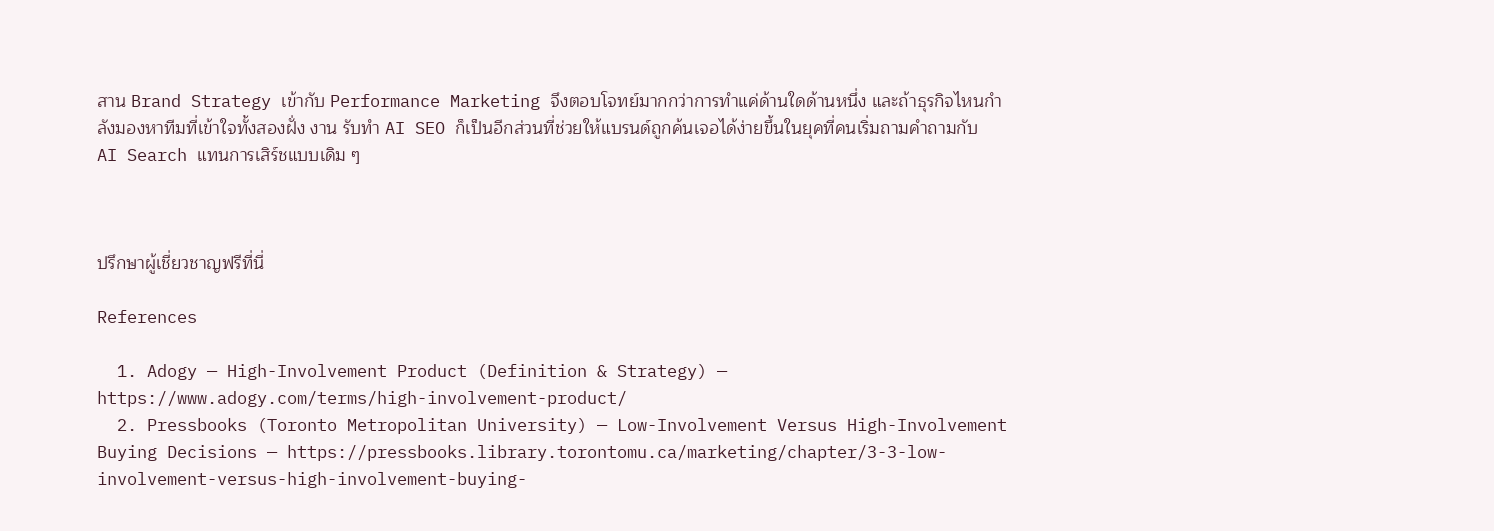สาน Brand Strategy เข้ากับ Performance Marketing จึงตอบโจทย์มากกว่าการทำแค่ด้านใดด้านหนึ่ง และถ้าธุรกิจไหนกำลังมองหาทีมที่เข้าใจทั้งสองฝั่ง งาน รับทำ AI SEO ก็เป็นอีกส่วนที่ช่วยให้แบรนด์ถูกค้นเจอได้ง่ายขึ้นในยุคที่คนเริ่มถามคำถามกับ AI Search แทนการเสิร์ชแบบเดิม ๆ



ปรึกษาผู้เชี่ยวชาญฟรีที่นี่

References

  1. Adogy — High-Involvement Product (Definition & Strategy) — https://www.adogy.com/terms/high-involvement-product/
  2. Pressbooks (Toronto Metropolitan University) — Low-Involvement Versus High-Involvement Buying Decisions — https://pressbooks.library.torontomu.ca/marketing/chapter/3-3-low-involvement-versus-high-involvement-buying-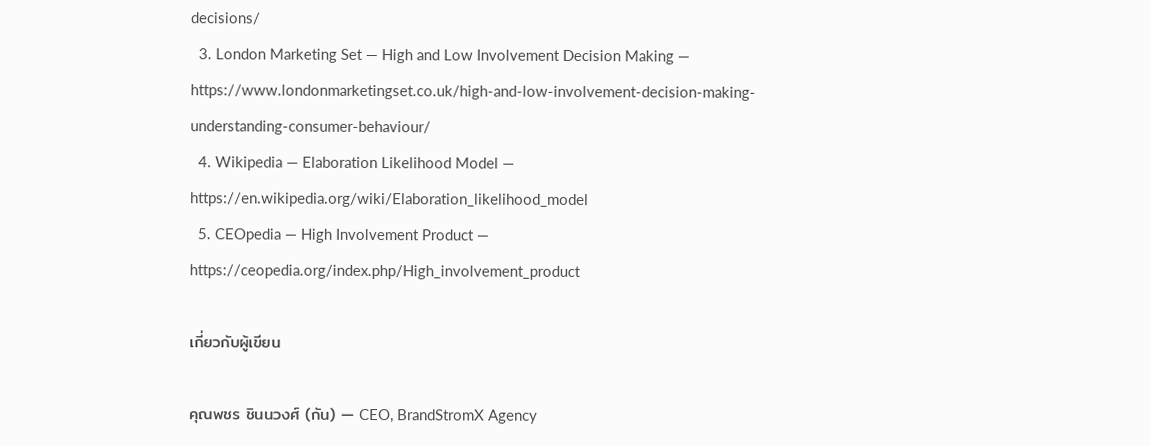decisions/
  3. London Marketing Set — High and Low Involvement Decision Making — https://www.londonmarketingset.co.uk/high-and-low-involvement-decision-making-understanding-consumer-behaviour/
  4. Wikipedia — Elaboration Likelihood Model — https://en.wikipedia.org/wiki/Elaboration_likelihood_model
  5. CEOpedia — High Involvement Product — https://ceopedia.org/index.php/High_involvement_product

เกี่ยวกับผู้เขียน

คุณพชร ชินนวงศ์ (กัน) — CEO, BrandStromX Agency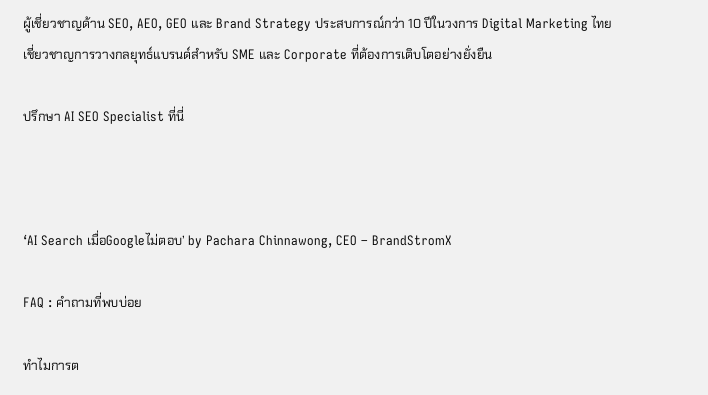ผู้เชี่ยวชาญด้าน SEO, AEO, GEO และ Brand Strategy ประสบการณ์กว่า 10 ปีในวงการ Digital Marketing ไทย เชี่ยวชาญการวางกลยุทธ์แบรนด์สำหรับ SME และ Corporate ที่ต้องการเติบโตอย่างยั่งยืน

ปรึกษา AI SEO Specialist ที่นี่



‘AI Search เมื่อGoogleไม่ตอบ’ by Pachara Chinnawong, CEO – BrandStromX

FAQ : คำถามที่พบบ่อย

ทำไมการต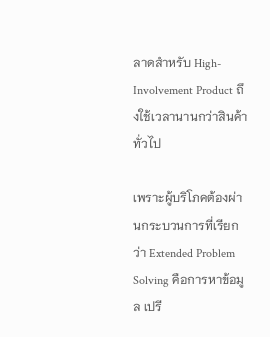ลาดสำหรับ High-Involvement Product ถึงใช้เวลานานกว่าสินค้าทั่วไป

เพราะผู้บริโภคต้องผ่านกระบวนการที่เรียกว่า Extended Problem Solving คือการหาข้อมูล เปรี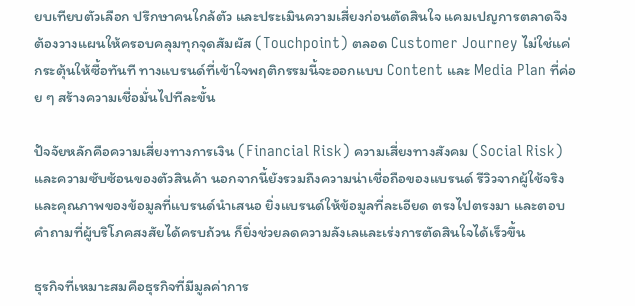ยบเทียบตัวเลือก ปรึกษาคนใกล้ตัว และประเมินความเสี่ยงก่อนตัดสินใจ แคมเปญการตลาดจึงต้องวางแผนให้ครอบคลุมทุกจุดสัมผัส (Touchpoint) ตลอด Customer Journey ไม่ใช่แค่กระตุ้นให้ซื้อทันที ทางแบรนด์ที่เข้าใจพฤติกรรมนี้จะออกแบบ Content และ Media Plan ที่ค่อย ๆ สร้างความเชื่อมั่นไปทีละขั้น

ปัจจัยหลักคือความเสี่ยงทางการเงิน (Financial Risk) ความเสี่ยงทางสังคม (Social Risk) และความซับซ้อนของตัวสินค้า นอกจากนี้ยังรวมถึงความน่าเชื่อถือของแบรนด์ รีวิวจากผู้ใช้จริง และคุณภาพของข้อมูลที่แบรนด์นำเสนอ ยิ่งแบรนด์ให้ข้อมูลที่ละเอียด ตรงไปตรงมา และตอบคำถามที่ผู้บริโภคสงสัยได้ครบถ้วน ก็ยิ่งช่วยลดความลังเลและเร่งการตัดสินใจได้เร็วขึ้น

ธุรกิจที่เหมาะสมคือธุรกิจที่มีมูลค่าการ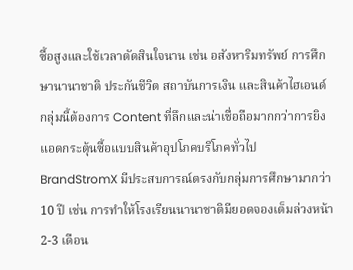ซื้อสูงและใช้เวลาตัดสินใจนาน เช่น อสังหาริมทรัพย์ การศึกษานานาชาติ ประกันชีวิต สถาบันการเงิน และสินค้าไฮเอนด์ กลุ่มนี้ต้องการ Content ที่ลึกและน่าเชื่อถือมากกว่าการยิงแอดกระตุ้นซื้อแบบสินค้าอุปโภคบริโภคทั่วไป BrandStromX มีประสบการณ์ตรงกับกลุ่มการศึกษามากว่า 10 ปี เช่น การทำให้โรงเรียนนานาชาติมียอดจองเต็มล่วงหน้า 2-3 เดือน